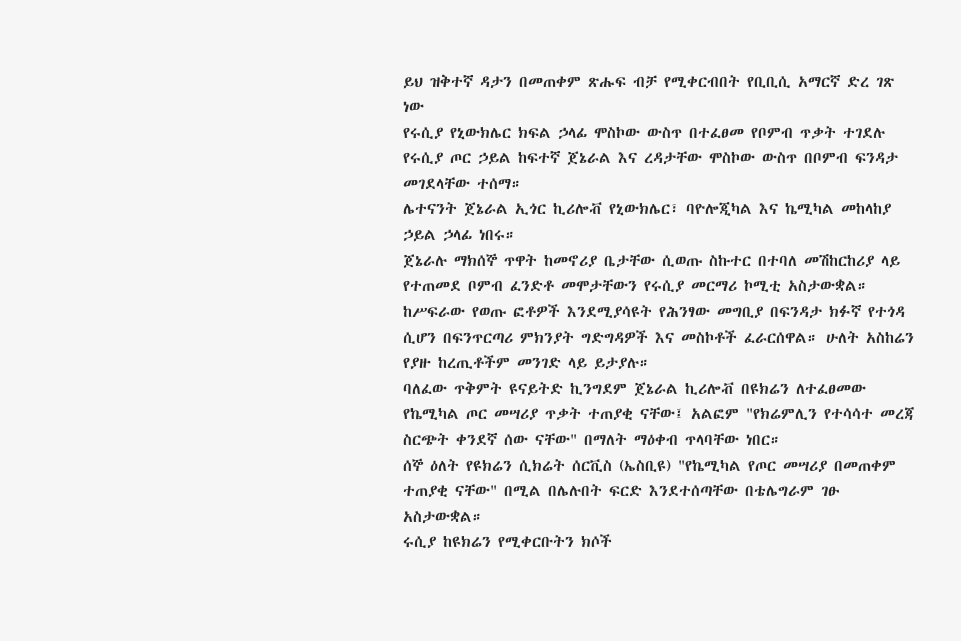ይህ ዝቅተኛ ዳታን በመጠቀም ጽሑፍ ብቻ የሚቀርብበት የቢቢሲ አማርኛ ድረ ገጽ ነው
የሩሲያ የኒውክሌር ክፍል ኃላፊ ሞስኮው ውስጥ በተፈፀመ የቦምብ ጥቃት ተገደሉ
የሩሲያ ጦር ኃይል ከፍተኛ ጀኔራል እና ረዳታቸው ሞስኮው ውስጥ በቦምብ ፍንዳታ መገደላቸው ተሰማ።
ሌተናንት ጀኔራል ኢጎር ኪሪሎቭ የኒውክሌር፣ ባዮሎጂካል እና ኬሚካል መከላከያ ኃይል ኃላፊ ነበሩ።
ጀኔራሉ ማክሰኞ ጥዋት ከመኖሪያ ቤታቸው ሲወጡ ስኩተር በተባለ መሽከርከሪያ ላይ የተጠመደ ቦምብ ፈንድቶ መሞታቸውን የሩሲያ መርማሪ ኮሚቲ አስታውቋል።
ከሥፍራው የወጡ ፎቶዎች እንደሚያሳዩት የሕንፃው መግቢያ በፍንዳታ ክፉኛ የተጎዳ ሲሆን በፍንጥርጣሪ ምክንያት ግድግዳዎች እና መስኮቶች ፈራርሰዋል። ሁለት አስከሬን የያዙ ከረጢቶችም መንገድ ላይ ይታያሉ።
ባለፈው ጥቅምት ዩናይትድ ኪንግደም ጀኔራል ኪሪሎቭ በዩክሬን ለተፈፀመው የኬሚካል ጦር መሣሪያ ጥቃት ተጠያቂ ናቸው፤ አልፎም "የክሬምሊን የተሳሳተ መረጃ ስርጭት ቀንደኛ ሰው ናቸው" በማለት ማዕቀብ ጥላባቸው ነበር።
ሰኞ ዕለት የዩክሬን ሲክሬት ሰርቪስ (ኤስቢዩ) "የኬሚካል የጦር መሣሪያ በመጠቀም ተጠያቂ ናቸው" በሚል በሌሉበት ፍርድ እንደተሰጣቸው በቴሌግራም ገፁ አስታውቋል።
ሩሲያ ከዩክሬን የሚቀርቡትን ክሶች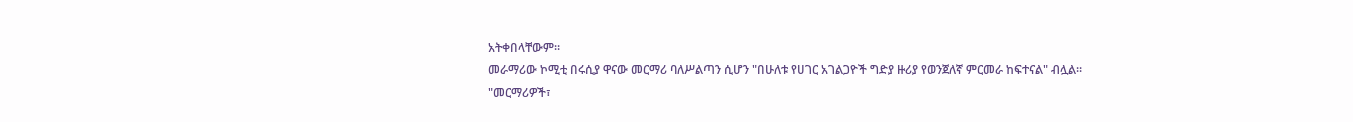አትቀበላቸውም።
መራማሪው ኮሚቲ በሩሲያ ዋናው መርማሪ ባለሥልጣን ሲሆን "በሁለቱ የሀገር አገልጋዮች ግድያ ዙሪያ የወንጀለኛ ምርመራ ከፍተናል" ብሏል።
"መርማሪዎች፣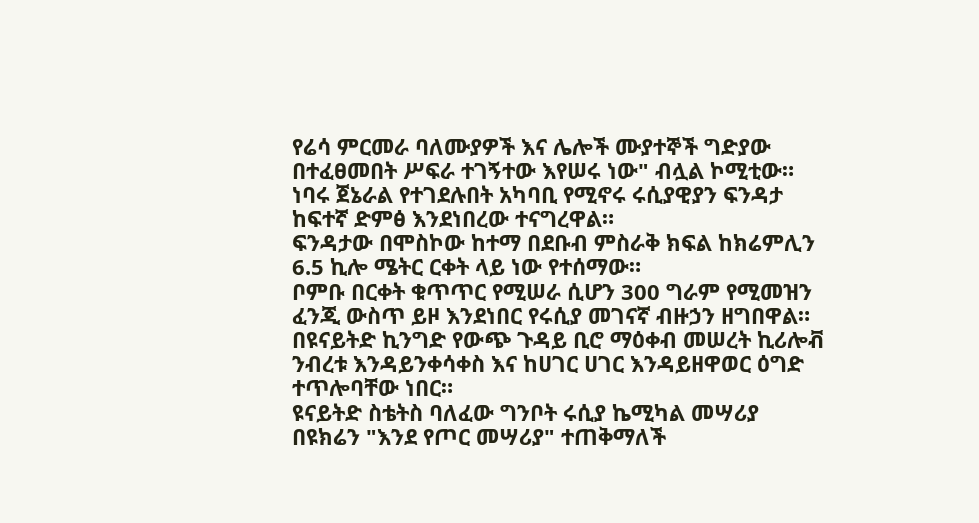የሬሳ ምርመራ ባለሙያዎች እና ሌሎች ሙያተኞች ግድያው በተፈፀመበት ሥፍራ ተገኝተው እየሠሩ ነው" ብሏል ኮሚቲው።
ነባሩ ጀኔራል የተገደሉበት አካባቢ የሚኖሩ ሩሲያዊያን ፍንዳታ ከፍተኛ ድምፅ እንደነበረው ተናግረዋል።
ፍንዳታው በሞስኮው ከተማ በደቡብ ምስራቅ ክፍል ከክሬምሊን 6.5 ኪሎ ሜትር ርቀት ላይ ነው የተሰማው።
ቦምቡ በርቀት ቁጥጥር የሚሠራ ሲሆን 300 ግራም የሚመዝን ፈንጂ ውስጥ ይዞ እንደነበር የሩሲያ መገናኛ ብዙኃን ዘግበዋል።
በዩናይትድ ኪንግድ የውጭ ጉዳይ ቢሮ ማዕቀብ መሠረት ኪሪሎቭ ንብረቱ እንዳይንቀሳቀስ እና ከሀገር ሀገር እንዳይዘዋወር ዕግድ ተጥሎባቸው ነበር።
ዩናይትድ ስቴትስ ባለፈው ግንቦት ሩሲያ ኬሚካል መሣሪያ በዩክሬን "እንደ የጦር መሣሪያ" ተጠቅማለች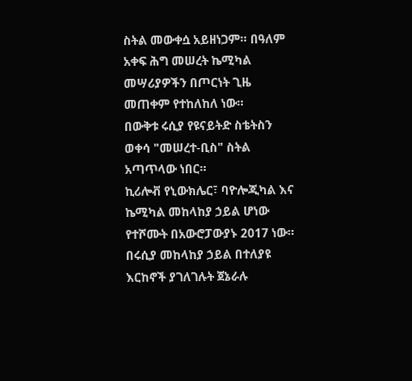ስትል መውቀሷ አይዘነጋም። በዓለም አቀፍ ሕግ መሠረት ኬሚካል መሣሪያዎችን በጦርነት ጊዜ መጠቀም የተከለከለ ነው።
በውቅቱ ሩሲያ የዩናይትድ ስቴትስን ወቀሳ "መሠረተ-ቢስ" ስትል አጣጥላው ነበር።
ኪሪሎቭ የኒውክሌር፣ ባዮሎጂካል እና ኬሚካል መከላከያ ኃይል ሆነው የተሾሙት በአውሮፓውያኑ 2017 ነው።
በሩሲያ መከላከያ ኃይል በተለያዩ እርከኖች ያገለገሉት ጀኔራሉ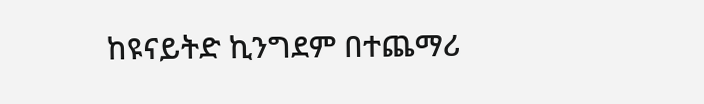ከዩናይትድ ኪንግደም በተጨማሪ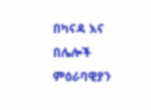በካናዳ እና በሌሎች ምዕራባዊያን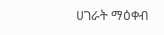ሀገራት ማዕቀብ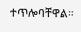ተጥሎባቸዋል።